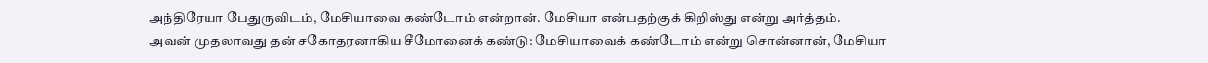அந்திரேயா பேதுருவிடம், மேசியாவை கண்டோம் என்றான். மேசியா என்பதற்குக் கிறிஸ்து என்று அர்த்தம்.
அவன் முதலாவது தன் சகோதரனாகிய சீமோனைக் கண்டு: மேசியாவைக் கண்டோம் என்று சொன்னான், மேசியா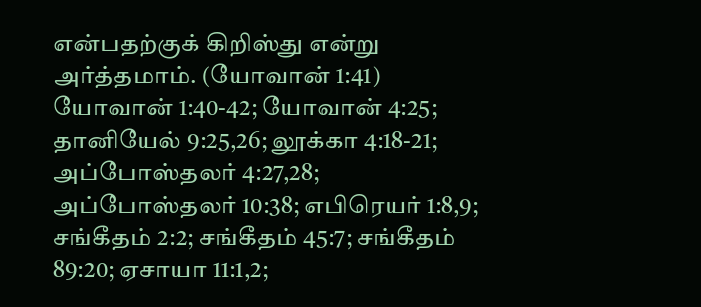என்பதற்குக் கிறிஸ்து என்று அர்த்தமாம். (யோவான் 1:41)
யோவான் 1:40-42; யோவான் 4:25; தானியேல் 9:25,26; லூக்கா 4:18-21; அப்போஸ்தலர் 4:27,28; அப்போஸ்தலர் 10:38; எபிரெயர் 1:8,9; சங்கீதம் 2:2; சங்கீதம் 45:7; சங்கீதம் 89:20; ஏசாயா 11:1,2;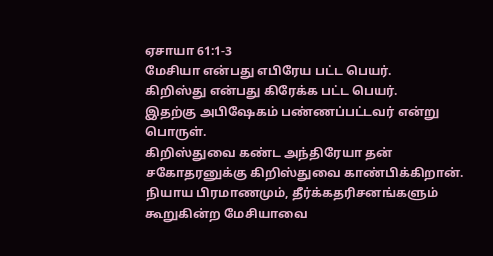ஏசாயா 61:1-3
மேசியா என்பது எபிரேய பட்ட பெயர்.
கிறிஸ்து என்பது கிரேக்க பட்ட பெயர்.
இதற்கு அபிஷேகம் பண்ணப்பட்டவர் என்று பொருள்.
கிறிஸ்துவை கண்ட அந்திரேயா தன் சகோதரனுக்கு கிறிஸ்துவை காண்பிக்கிறான்.
நியாய பிரமாணமும், தீர்க்கதரிசனங்களும் கூறுகின்ற மேசியாவை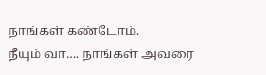நாங்கள் கண்டோம்.
நீயும் வா…. நாங்கள் அவரை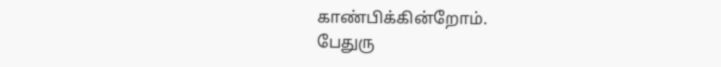காண்பிக்கின்றோம்.
பேதுரு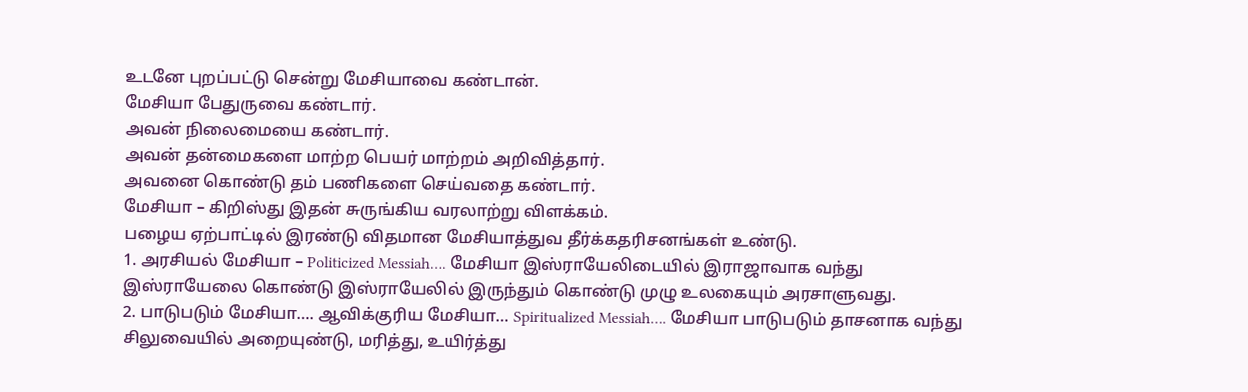உடனே புறப்பட்டு சென்று மேசியாவை கண்டான்.
மேசியா பேதுருவை கண்டார்.
அவன் நிலைமையை கண்டார்.
அவன் தன்மைகளை மாற்ற பெயர் மாற்றம் அறிவித்தார்.
அவனை கொண்டு தம் பணிகளை செய்வதை கண்டார்.
மேசியா – கிறிஸ்து இதன் சுருங்கிய வரலாற்று விளக்கம்.
பழைய ஏற்பாட்டில் இரண்டு விதமான மேசியாத்துவ தீர்க்கதரிசனங்கள் உண்டு.
1. அரசியல் மேசியா – Politicized Messiah…. மேசியா இஸ்ராயேலிடையில் இராஜாவாக வந்து இஸ்ராயேலை கொண்டு இஸ்ராயேலில் இருந்தும் கொண்டு முழு உலகையும் அரசாளுவது.
2. பாடுபடும் மேசியா…. ஆவிக்குரிய மேசியா… Spiritualized Messiah…. மேசியா பாடுபடும் தாசனாக வந்து சிலுவையில் அறையுண்டு, மரித்து, உயிர்த்து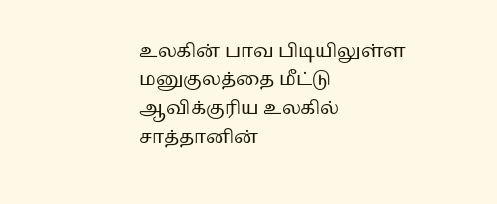உலகின் பாவ பிடியிலுள்ள மனுகுலத்தை மீட்டு ஆவிக்குரிய உலகில் சாத்தானின்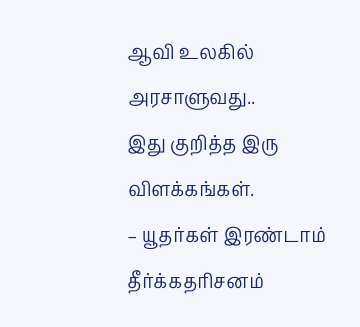ஆவி உலகில் அரசாளுவது..
இது குறித்த இரு விளக்கங்கள்.
– யூதர்கள் இரண்டாம் தீர்க்கதரிசனம்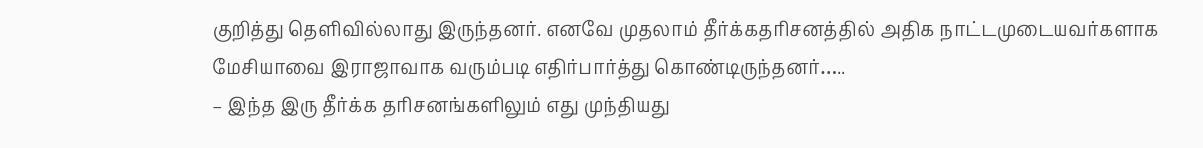குறித்து தெளிவில்லாது இருந்தனர். எனவே முதலாம் தீர்க்கதரிசனத்தில் அதிக நாட்டமுடையவர்களாக மேசியாவை இராஜாவாக வரும்படி எதிர்பார்த்து கொண்டிருந்தனர்…..
– இந்த இரு தீர்க்க தரிசனங்களிலும் எது முந்தியது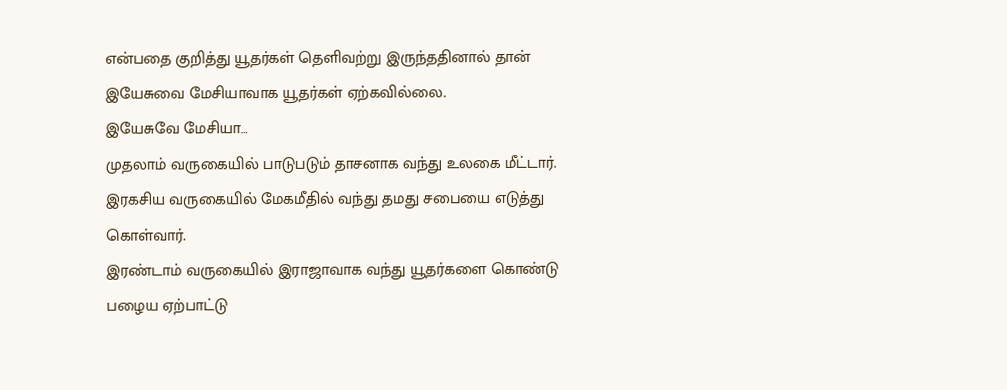என்பதை குறித்து யூதர்கள் தெளிவற்று இருந்ததினால் தான் இயேசுவை மேசியாவாக யூதர்கள் ஏற்கவில்லை.
இயேசுவே மேசியா…
முதலாம் வருகையில் பாடுபடும் தாசனாக வந்து உலகை மீட்டார்.
இரகசிய வருகையில் மேகமீதில் வந்து தமது சபையை எடுத்து கொள்வார்.
இரண்டாம் வருகையில் இராஜாவாக வந்து யூதர்களை கொண்டு பழைய ஏற்பாட்டு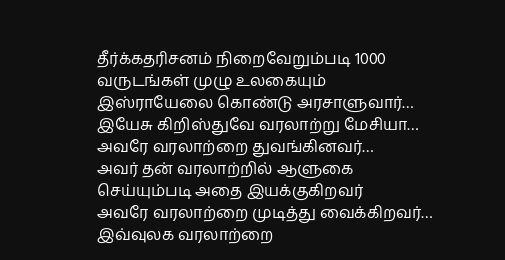தீர்க்கதரிசனம் நிறைவேறும்படி 1000 வருடங்கள் முழு உலகையும் இஸ்ராயேலை கொண்டு அரசாளுவார்…
இயேசு கிறிஸ்துவே வரலாற்று மேசியா…
அவரே வரலாற்றை துவங்கினவர்…
அவர் தன் வரலாற்றில் ஆளுகை செய்யும்படி அதை இயக்குகிறவர்
அவரே வரலாற்றை முடித்து வைக்கிறவர்…
இவ்வுலக வரலாற்றை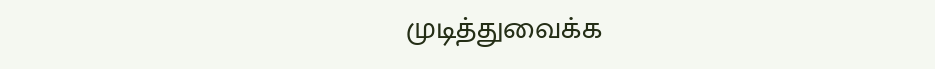முடித்துவைக்க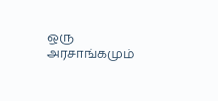ஒரு அரசாங்கமும்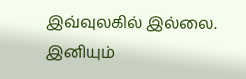இவ்வுலகில் இல்லை.
இனியும்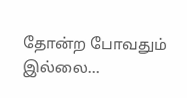தோன்ற போவதும் இல்லை…